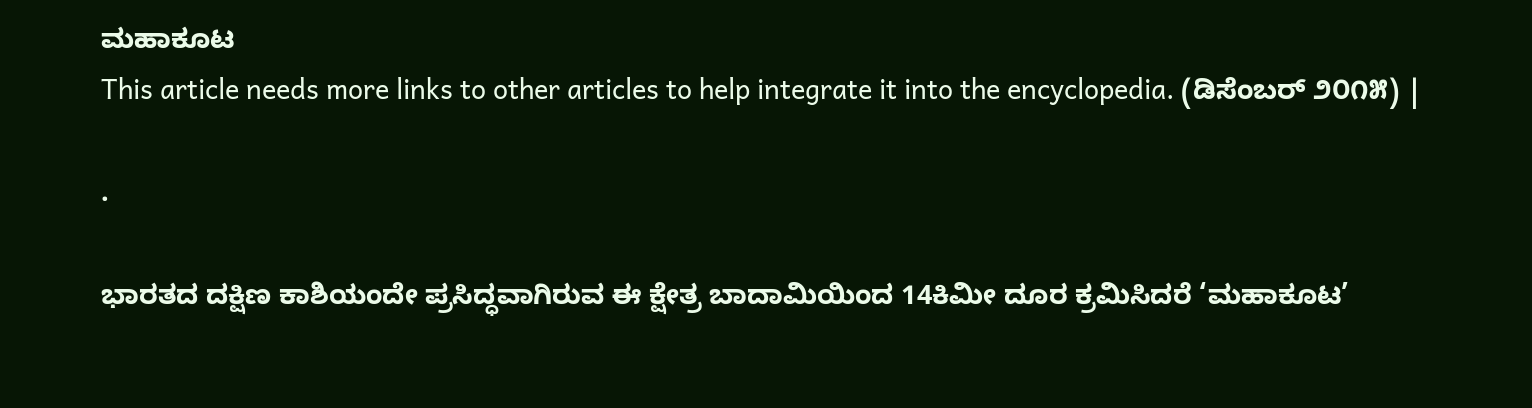ಮಹಾಕೂಟ
This article needs more links to other articles to help integrate it into the encyclopedia. (ಡಿಸೆಂಬರ್ ೨೦೧೫) |

.

ಭಾರತದ ದಕ್ಷಿಣ ಕಾಶಿಯಂದೇ ಪ್ರಸಿದ್ಧವಾಗಿರುವ ಈ ಕ್ಷೇತ್ರ ಬಾದಾಮಿಯಿಂದ 14ಕಿಮೀ ದೂರ ಕ್ರಮಿಸಿದರೆ ‘ಮಹಾಕೂಟ’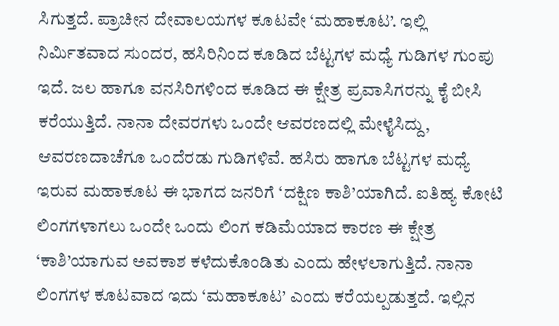ಸಿಗುತ್ತದೆ. ಪ್ರಾಚೀನ ದೇವಾಲಯಗಳ ಕೂಟವೇ ‘ಮಹಾಕೂಟ’. ಇಲ್ಲಿ ನಿರ್ಮಿತವಾದ ಸುಂದರ, ಹಸಿರಿನಿಂದ ಕೂಡಿದ ಬೆಟ್ಟಗಳ ಮಧ್ಯೆ ಗುಡಿಗಳ ಗುಂಪು ಇದೆ. ಜಲ ಹಾಗೂ ವನಸಿರಿಗಳಿಂದ ಕೂಡಿದ ಈ ಕ್ಷೇತ್ರ ಪ್ರವಾಸಿಗರನ್ನು ಕೈ ಬೀಸಿ ಕರೆಯುತ್ತಿದೆ. ನಾನಾ ದೇವರಗಳು ಒಂದೇ ಆವರಣದಲ್ಲಿ ಮೇಳೈಸಿದ್ದು, ಆವರಣದಾಚೆಗೂ ಒಂದೆರಡು ಗುಡಿಗಳಿವೆ. ಹಸಿರು ಹಾಗೂ ಬೆಟ್ಟಗಳ ಮಧ್ಯೆ ಇರುವ ಮಹಾಕೂಟ ಈ ಭಾಗದ ಜನರಿಗೆ ‘ದಕ್ಷಿಣ ಕಾಶಿ’ಯಾಗಿದೆ. ಐತಿಹ್ಯ ಕೋಟಿ ಲಿಂಗಗಳಾಗಲು ಒಂದೇ ಒಂದು ಲಿಂಗ ಕಡಿಮೆಯಾದ ಕಾರಣ ಈ ಕ್ಷೇತ್ರ ‘ಕಾಶಿ’ಯಾಗುವ ಅವಕಾಶ ಕಳೆದುಕೊಂಡಿತು ಎಂದು ಹೇಳಲಾಗುತ್ತಿದೆ. ನಾನಾ ಲಿಂಗಗಳ ಕೂಟವಾದ ಇದು ‘ಮಹಾಕೂಟ’ ಎಂದು ಕರೆಯಲ್ಪಡುತ್ತದೆ. ಇಲ್ಲಿನ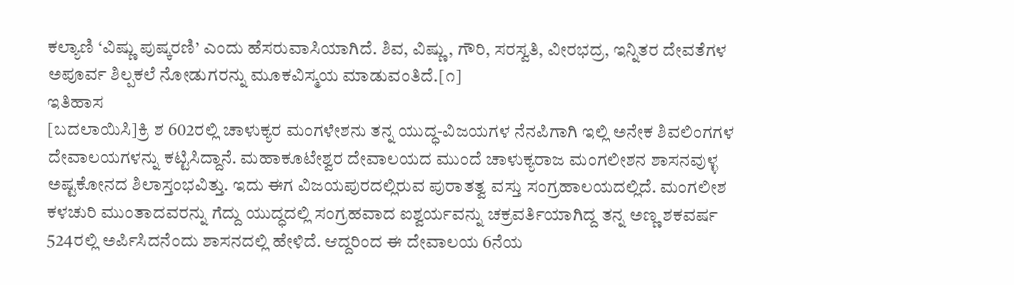ಕಲ್ಯಾಣಿ ‘ವಿಷ್ಣು ಪುಷ್ಕರಣಿ’ ಎಂದು ಹೆಸರುವಾಸಿಯಾಗಿದೆ. ಶಿವ, ವಿಷ್ಣು, ಗೌರಿ, ಸರಸ್ವತಿ, ವೀರಭದ್ರ, ಇನ್ನಿತರ ದೇವತೆಗಳ ಅಪೂರ್ವ ಶಿಲ್ಪಕಲೆ ನೋಡುಗರನ್ನು ಮೂಕವಿಸ್ಮಯ ಮಾಡುವಂತಿದೆ.[೧]
ಇತಿಹಾಸ
[ಬದಲಾಯಿಸಿ]ಕ್ರಿ ಶ 602ರಲ್ಲಿ ಚಾಳುಕ್ಯರ ಮಂಗಳೇಶನು ತನ್ನ ಯುದ್ಧ-ವಿಜಯಗಳ ನೆನಪಿಗಾಗಿ ಇಲ್ಲಿ ಅನೇಕ ಶಿವಲಿಂಗಗಳ ದೇವಾಲಯಗಳನ್ನು ಕಟ್ಟಿಸಿದ್ದಾನೆ. ಮಹಾಕೂಟೇಶ್ವರ ದೇವಾಲಯದ ಮುಂದೆ ಚಾಳುಕ್ಯರಾಜ ಮಂಗಲೀಶನ ಶಾಸನವುಳ್ಳ ಅಷ್ಟಕೋನದ ಶಿಲಾಸ್ತಂಭವಿತ್ತು. ಇದು ಈಗ ವಿಜಯಪುರದಲ್ಲಿರುವ ಪುರಾತತ್ವ ವಸ್ತು ಸಂಗ್ರಹಾಲಯದಲ್ಲಿದೆ. ಮಂಗಲೀಶ ಕಳಚುರಿ ಮುಂತಾದವರನ್ನು ಗೆದ್ದು ಯುದ್ಧದಲ್ಲಿ ಸಂಗ್ರಹವಾದ ಐಶ್ವರ್ಯವನ್ನು ಚಕ್ರವರ್ತಿಯಾಗಿದ್ದ ತನ್ನ ಅಣ್ಣ ಶಕವರ್ಷ 524ರಲ್ಲಿ ಅರ್ಪಿಸಿದನೆಂದು ಶಾಸನದಲ್ಲಿ ಹೇಳಿದೆ. ಆದ್ದರಿಂದ ಈ ದೇವಾಲಯ 6ನೆಯ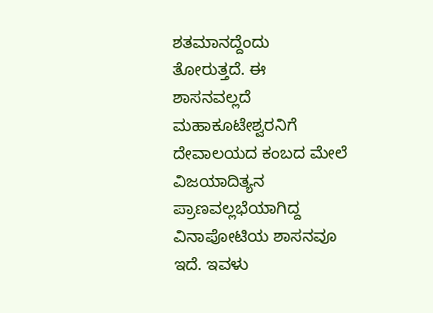ಶತಮಾನದ್ದೆಂದು ತೋರುತ್ತದೆ. ಈ ಶಾಸನವಲ್ಲದೆ ಮಹಾಕೂಟೇಶ್ವರನಿಗೆ ದೇವಾಲಯದ ಕಂಬದ ಮೇಲೆ ವಿಜಯಾದಿತ್ಯನ ಪ್ರಾಣವಲ್ಲಭೆಯಾಗಿದ್ದ ವಿನಾಪೋಟಿಯ ಶಾಸನವೂ ಇದೆ. ಇವಳು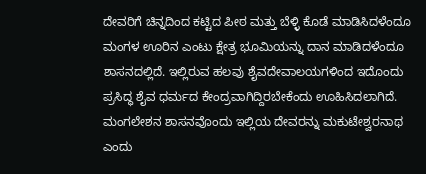ದೇವರಿಗೆ ಚಿನ್ನದಿಂದ ಕಟ್ಟಿದ ಪೀಠ ಮತ್ತು ಬೆಳ್ಳಿ ಕೊಡೆ ಮಾಡಿಸಿದಳೆಂದೂ ಮಂಗಳ ಊರಿನ ಎಂಟು ಕ್ಷೇತ್ರ ಭೂಮಿಯನ್ನು ದಾನ ಮಾಡಿದಳೆಂದೂ ಶಾಸನದಲ್ಲಿದೆ. ಇಲ್ಲಿರುವ ಹಲವು ಶೈವದೇವಾಲಯಗಳಿಂದ ಇದೊಂದು ಪ್ರಸಿದ್ಧ ಶೈವ ಧರ್ಮದ ಕೇಂದ್ರವಾಗಿದ್ದಿರಬೇಕೆಂದು ಊಹಿಸಿದಲಾಗಿದೆ. ಮಂಗಲೇಶನ ಶಾಸನವೊಂದು ಇಲ್ಲಿಯ ದೇವರನ್ನು ಮಕುಟೇಶ್ವರನಾಥ ಎಂದು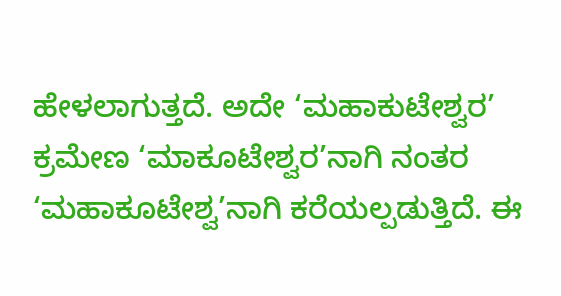ಹೇಳಲಾಗುತ್ತದೆ. ಅದೇ ‘ಮಹಾಕುಟೇಶ್ವರ’ ಕ್ರಮೇಣ ‘ಮಾಕೂಟೇಶ್ವರ’ನಾಗಿ ನಂತರ ‘ಮಹಾಕೂಟೇಶ್ವ’ನಾಗಿ ಕರೆಯಲ್ಪಡುತ್ತಿದೆ. ಈ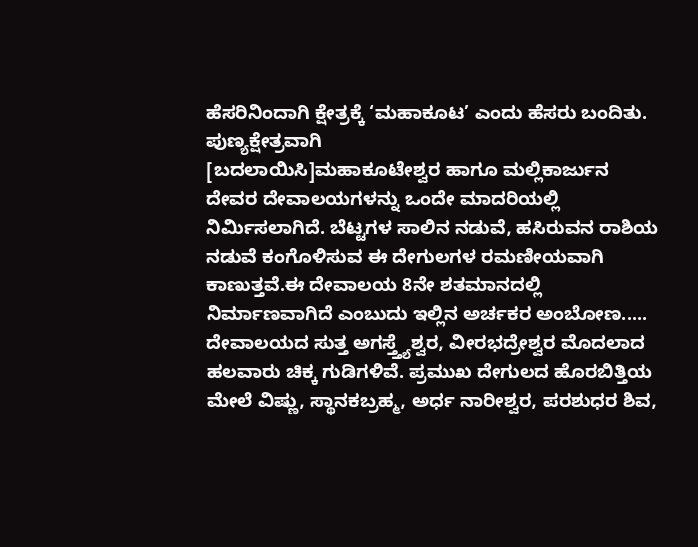ಹೆಸರಿನಿಂದಾಗಿ ಕ್ಷೇತ್ರಕ್ಕೆ ‘ಮಹಾಕೂಟ’ ಎಂದು ಹೆಸರು ಬಂದಿತು.
ಪುಣ್ಯಕ್ಷೇತ್ರವಾಗಿ
[ಬದಲಾಯಿಸಿ]ಮಹಾಕೂಟೇಶ್ವರ ಹಾಗೂ ಮಲ್ಲಿಕಾರ್ಜುನ ದೇವರ ದೇವಾಲಯಗಳನ್ನು ಒಂದೇ ಮಾದರಿಯಲ್ಲಿ ನಿರ್ಮಿಸಲಾಗಿದೆ. ಬೆಟ್ಟಗಳ ಸಾಲಿನ ನಡುವೆ, ಹಸಿರುವನ ರಾಶಿಯ ನಡುವೆ ಕಂಗೊಳಿಸುವ ಈ ದೇಗುಲಗಳ ರಮಣೀಯವಾಗಿ ಕಾಣುತ್ತವೆ.ಈ ದೇವಾಲಯ 8ನೇ ಶತಮಾನದಲ್ಲಿ ನಿರ್ಮಾಣವಾಗಿದೆ ಎಂಬುದು ಇಲ್ಲಿನ ಅರ್ಚಕರ ಅಂಬೋಣ..... ದೇವಾಲಯದ ಸುತ್ತ ಅಗಸ್ತ್ತ್ಯೆಶ್ವರ, ವೀರಭದ್ರೇಶ್ವರ ಮೊದಲಾದ ಹಲವಾರು ಚಿಕ್ಕ ಗುಡಿಗಳಿವೆ. ಪ್ರಮುಖ ದೇಗುಲದ ಹೊರಬಿತ್ತಿಯ ಮೇಲೆ ವಿಷ್ಣು, ಸ್ಥಾನಕಬ್ರಹ್ಮ, ಅರ್ಧ ನಾರೀಶ್ವರ, ಪರಶುಧರ ಶಿವ,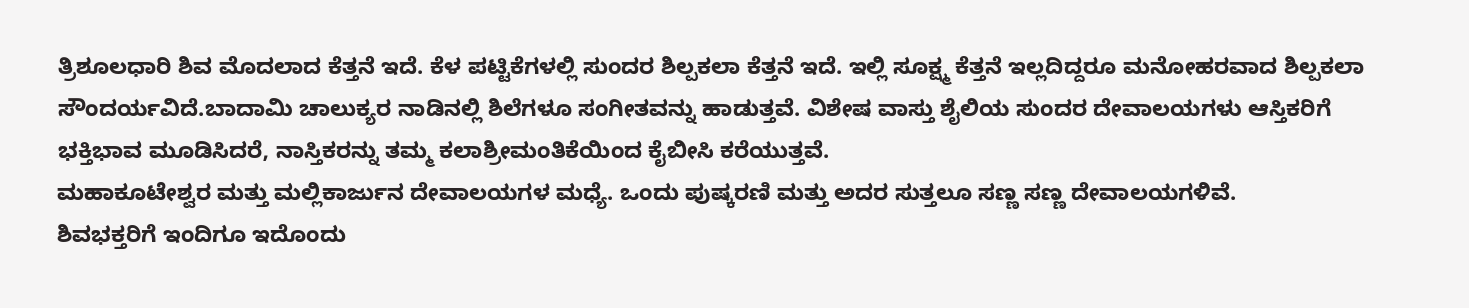ತ್ರಿಶೂಲಧಾರಿ ಶಿವ ಮೊದಲಾದ ಕೆತ್ತನೆ ಇದೆ. ಕೆಳ ಪಟ್ಟಿಕೆಗಳಲ್ಲಿ ಸುಂದರ ಶಿಲ್ಪಕಲಾ ಕೆತ್ತನೆ ಇದೆ. ಇಲ್ಲಿ ಸೂಕ್ಷ್ಮ ಕೆತ್ತನೆ ಇಲ್ಲದಿದ್ದರೂ ಮನೋಹರವಾದ ಶಿಲ್ಪಕಲಾ ಸೌಂದರ್ಯವಿದೆ.ಬಾದಾಮಿ ಚಾಲುಕ್ಯರ ನಾಡಿನಲ್ಲಿ ಶಿಲೆಗಳೂ ಸಂಗೀತವನ್ನು ಹಾಡುತ್ತವೆ. ವಿಶೇಷ ವಾಸ್ತು ಶೈಲಿಯ ಸುಂದರ ದೇವಾಲಯಗಳು ಆಸ್ತಿಕರಿಗೆ ಭಕ್ತಿಭಾವ ಮೂಡಿಸಿದರೆ, ನಾಸ್ತಿಕರನ್ನು ತಮ್ಮ ಕಲಾಶ್ರೀಮಂತಿಕೆಯಿಂದ ಕೈಬೀಸಿ ಕರೆಯುತ್ತವೆ.
ಮಹಾಕೂಟೇಶ್ವರ ಮತ್ತು ಮಲ್ಲಿಕಾರ್ಜುನ ದೇವಾಲಯಗಳ ಮಧ್ಯೆ. ಒಂದು ಪುಷ್ಕರಣಿ ಮತ್ತು ಅದರ ಸುತ್ತಲೂ ಸಣ್ಣ ಸಣ್ಣ ದೇವಾಲಯಗಳಿವೆ.
ಶಿವಭಕ್ತರಿಗೆ ಇಂದಿಗೂ ಇದೊಂದು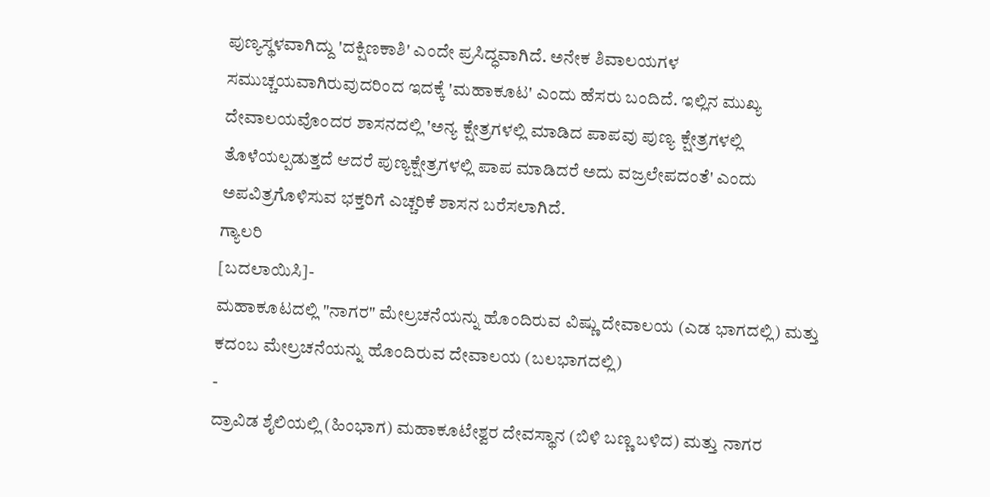ಪುಣ್ಯಸ್ಥಳವಾಗಿದ್ದು 'ದಕ್ಷಿಣಕಾಶಿ' ಎಂದೇ ಪ್ರಸಿದ್ಧವಾಗಿದೆ. ಅನೇಕ ಶಿವಾಲಯಗಳ ಸಮುಚ್ಚಯವಾಗಿರುವುದರಿಂದ ಇದಕ್ಕೆ 'ಮಹಾಕೂಟ' ಎಂದು ಹೆಸರು ಬಂದಿದೆ. ಇಲ್ಲಿನ ಮುಖ್ಯ ದೇವಾಲಯವೊಂದರ ಶಾಸನದಲ್ಲಿ 'ಅನ್ಯ ಕ್ಷೇತ್ರಗಳಲ್ಲಿ ಮಾಡಿದ ಪಾಪವು ಪುಣ್ಯ ಕ್ಷೇತ್ರಗಳಲ್ಲಿ ತೊಳೆಯಲ್ಪಡುತ್ತದೆ ಆದರೆ ಪುಣ್ಯಕ್ಷೇತ್ರಗಳಲ್ಲಿ ಪಾಪ ಮಾಡಿದರೆ ಅದು ವಜ್ರಲೇಪದಂತೆ' ಎಂದು ಅಪವಿತ್ರಗೊಳಿಸುವ ಭಕ್ತರಿಗೆ ಎಚ್ಚರಿಕೆ ಶಾಸನ ಬರೆಸಲಾಗಿದೆ.
ಗ್ಯಾಲರಿ
[ಬದಲಾಯಿಸಿ]-
ಮಹಾಕೂಟದಲ್ಲಿ "ನಾಗರ" ಮೇಲ್ರಚನೆಯನ್ನು ಹೊಂದಿರುವ ವಿಷ್ಣು ದೇವಾಲಯ (ಎಡ ಭಾಗದಲ್ಲಿ) ಮತ್ತು ಕದಂಬ ಮೇಲ್ರಚನೆಯನ್ನು ಹೊಂದಿರುವ ದೇವಾಲಯ (ಬಲಭಾಗದಲ್ಲಿ)
-
ದ್ರಾವಿಡ ಶೈಲಿಯಲ್ಲಿ (ಹಿಂಭಾಗ) ಮಹಾಕೂಟೇಶ್ವರ ದೇವಸ್ಥಾನ (ಬಿಳಿ ಬಣ್ಣ ಬಳಿದ) ಮತ್ತು ನಾಗರ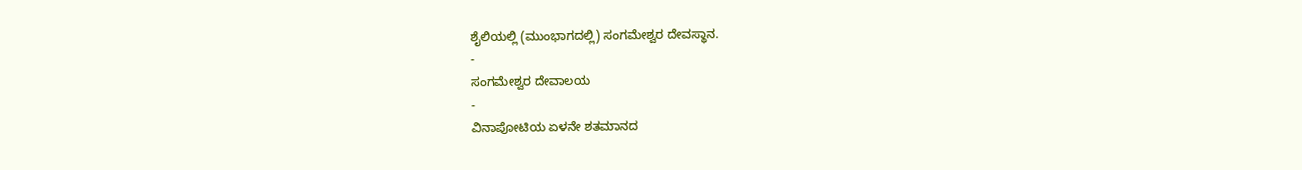ಶೈಲಿಯಲ್ಲಿ (ಮುಂಭಾಗದಲ್ಲಿ) ಸಂಗಮೇಶ್ವರ ದೇವಸ್ಥಾನ.
-
ಸಂಗಮೇಶ್ವರ ದೇವಾಲಯ
-
ವಿನಾಪೋಟಿಯ ಏಳನೇ ಶತಮಾನದ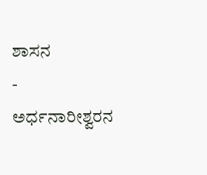ಶಾಸನ
-
ಅರ್ಧನಾರೀಶ್ವರನ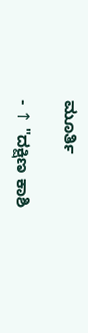ಮೂರ್ತಿ

- ↑ "ದಕ್ಷಿಣ ಕಾಶಿ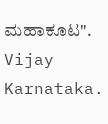ಮಹಾಕೂಟ". Vijay Karnataka.